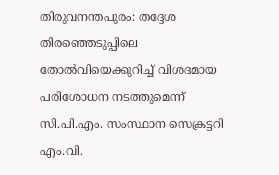തിരുവനന്തപുരം: തദ്ദേശ തിരഞ്ഞെടുപ്പിലെ തോൽവിയെക്കുറിച്ച് വിശദമായ പരിശോധന നടത്തുമെന്ന് സി.പി.എം. സംസ്ഥാന സെക്രട്ടറി എം.വി.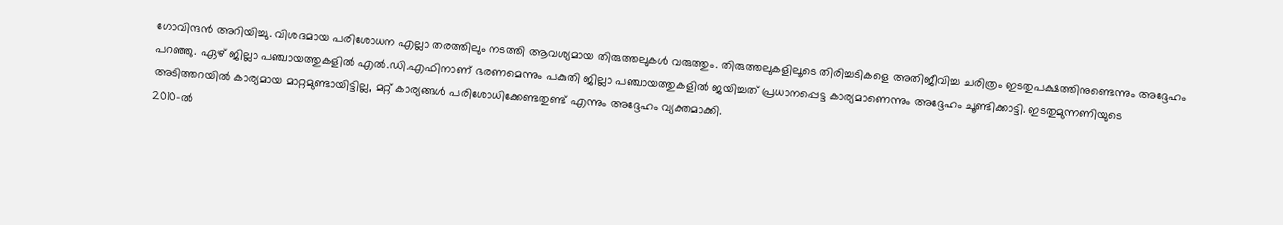ഗോവിന്ദൻ അറിയിച്ചു. വിശദമായ പരിശോധന എല്ലാ തരത്തിലും നടത്തി ആവശ്യമായ തിരുത്തലുകൾ വരുത്തും. തിരുത്തലുകളിലൂടെ തിരിച്ചടികളെ അതിജീവിച്ച ചരിത്രം ഇടതുപക്ഷത്തിനുണ്ടെന്നും അദ്ദേഹം പറഞ്ഞു. ഏഴ് ജില്ലാ പഞ്ചായത്തുകളിൽ എൽ.ഡി.എഫിനാണ് ഭരണമെന്നും പകുതി ജില്ലാ പഞ്ചായത്തുകളിൽ ജയിച്ചത് പ്രധാനപ്പെട്ട കാര്യമാണെന്നും അദ്ദേഹം ചൂണ്ടിക്കാട്ടി. ഇടതുമുന്നണിയുടെ അടിത്തറയിൽ കാര്യമായ മാറ്റമുണ്ടായിട്ടില്ല, മറ്റ് കാര്യങ്ങൾ പരിശോധിക്കേണ്ടതുണ്ട് എന്നും അദ്ദേഹം വ്യക്തമാക്കി.
2010-ൽ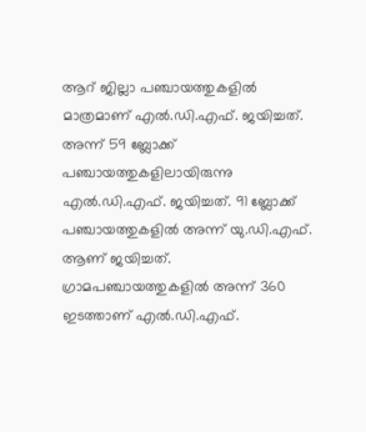ആറ് ജില്ലാ പഞ്ചായത്തുകളിൽ മാത്രമാണ് എൽ.ഡി.എഫ്. ജയിച്ചത്. അന്ന് 59 ബ്ലോക്ക് പഞ്ചായത്തുകളിലായിരുന്നു എൽ.ഡി.എഫ്. ജയിച്ചത്. 91 ബ്ലോക്ക് പഞ്ചായത്തുകളിൽ അന്ന് യു.ഡി.എഫ്. ആണ് ജയിച്ചത്. ഗ്രാമപഞ്ചായത്തുകളിൽ അന്ന് 360 ഇടത്താണ് എൽ.ഡി.എഫ്.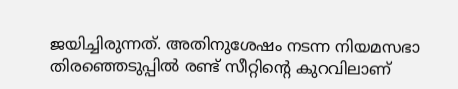ജയിച്ചിരുന്നത്. അതിനുശേഷം നടന്ന നിയമസഭാ തിരഞ്ഞെടുപ്പിൽ രണ്ട് സീറ്റിന്റെ കുറവിലാണ്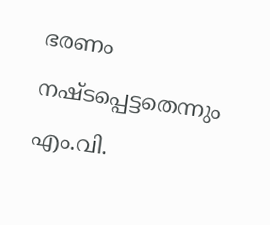ഭരണം നഷ്ടപ്പെട്ടതെന്നും എം.വി.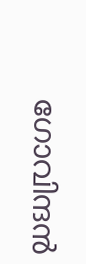ഗോവിന്ദൻ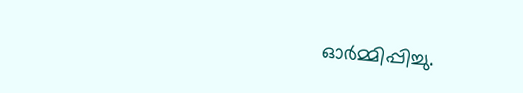ഓർമ്മിപ്പിച്ചു.